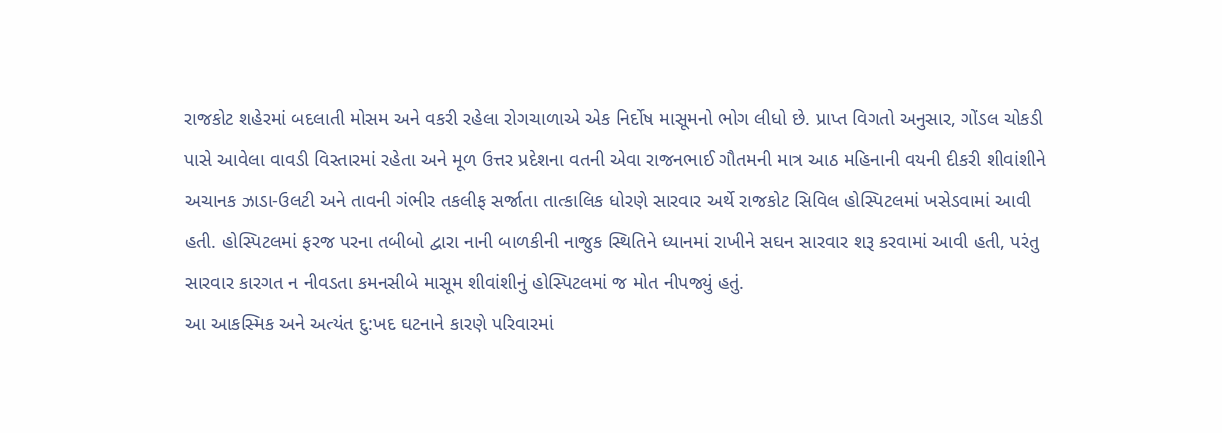રાજકોટ શહેરમાં બદલાતી મોસમ અને વકરી રહેલા રોગચાળાએ એક નિર્દોષ માસૂમનો ભોગ લીધો છે. પ્રાપ્ત વિગતો અનુસાર, ગોંડલ ચોકડી પાસે આવેલા વાવડી વિસ્તારમાં રહેતા અને મૂળ ઉત્તર પ્રદેશના વતની એવા રાજનભાઈ ગૌતમની માત્ર આઠ મહિનાની વયની દીકરી શીવાંશીને અચાનક ઝાડા-ઉલટી અને તાવની ગંભીર તકલીફ સર્જાતા તાત્કાલિક ધોરણે સારવાર અર્થે રાજકોટ સિવિલ હોસ્પિટલમાં ખસેડવામાં આવી હતી. હોસ્પિટલમાં ફરજ પરના તબીબો દ્વારા નાની બાળકીની નાજુક સ્થિતિને ધ્યાનમાં રાખીને સઘન સારવાર શરૂ કરવામાં આવી હતી, પરંતુ સારવાર કારગત ન નીવડતા કમનસીબે માસૂમ શીવાંશીનું હોસ્પિટલમાં જ મોત નીપજ્યું હતું.
આ આકસ્મિક અને અત્યંત દુ:ખદ ઘટનાને કારણે પરિવારમાં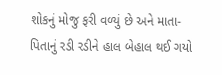શોકનું મોજુ ફરી વળ્યું છે અને માતા-પિતાનું રડી રડીને હાલ બેહાલ થઈ ગયો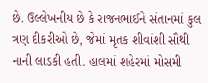છે. ઉલ્લેખનીય છે કે રાજનભાઈને સંતાનમાં કુલ ત્રણ દીકરીઓ છે, જેમાં મૃતક શીવાંશી સૌથી નાની લાડકી હતી. હાલમાં શહેરમાં મોસમી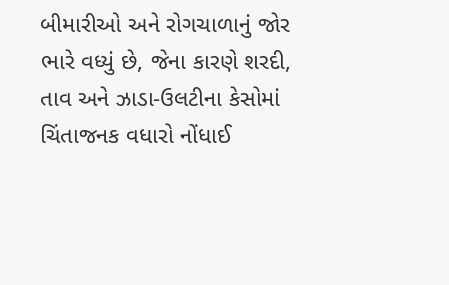બીમારીઓ અને રોગચાળાનું જોર ભારે વધ્યું છે, જેના કારણે શરદી, તાવ અને ઝાડા-ઉલટીના કેસોમાં ચિંતાજનક વધારો નોંધાઈ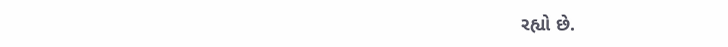રહ્યો છે.